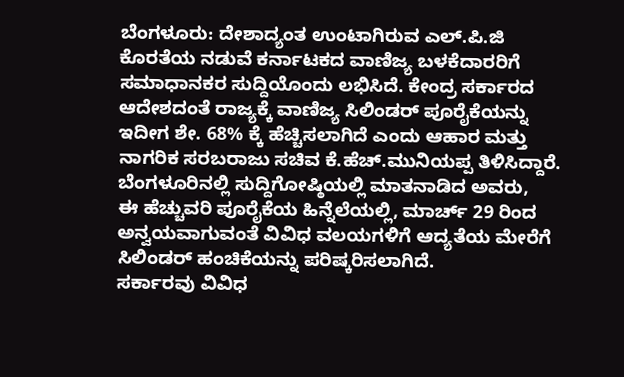ಬೆಂಗಳೂರು: ದೇಶಾದ್ಯಂತ ಉಂಟಾಗಿರುವ ಎಲ್.ಪಿ.ಜಿ ಕೊರತೆಯ ನಡುವೆ ಕರ್ನಾಟಕದ ವಾಣಿಜ್ಯ ಬಳಕೆದಾರರಿಗೆ ಸಮಾಧಾನಕರ ಸುದ್ದಿಯೊಂದು ಲಭಿಸಿದೆ. ಕೇಂದ್ರ ಸರ್ಕಾರದ ಆದೇಶದಂತೆ ರಾಜ್ಯಕ್ಕೆ ವಾಣಿಜ್ಯ ಸಿಲಿಂಡರ್ ಪೂರೈಕೆಯನ್ನು ಇದೀಗ ಶೇ. 68% ಕ್ಕೆ ಹೆಚ್ಚಿಸಲಾಗಿದೆ ಎಂದು ಆಹಾರ ಮತ್ತು ನಾಗರಿಕ ಸರಬರಾಜು ಸಚಿವ ಕೆ.ಹೆಚ್.ಮುನಿಯಪ್ಪ ತಿಳಿಸಿದ್ದಾರೆ.
ಬೆಂಗಳೂರಿನಲ್ಲಿ ಸುದ್ದಿಗೋಷ್ಠಿಯಲ್ಲಿ ಮಾತನಾಡಿದ ಅವರು,
ಈ ಹೆಚ್ಚುವರಿ ಪೂರೈಕೆಯ ಹಿನ್ನೆಲೆಯಲ್ಲಿ, ಮಾರ್ಚ್ 29 ರಿಂದ ಅನ್ವಯವಾಗುವಂತೆ ವಿವಿಧ ವಲಯಗಳಿಗೆ ಆದ್ಯತೆಯ ಮೇರೆಗೆ ಸಿಲಿಂಡರ್ ಹಂಚಿಕೆಯನ್ನು ಪರಿಷ್ಕರಿಸಲಾಗಿದೆ.
ಸರ್ಕಾರವು ವಿವಿಧ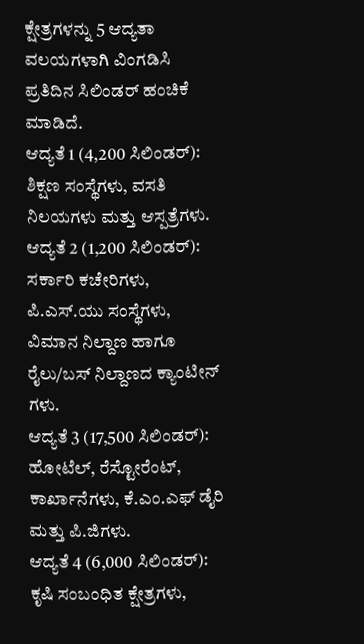ಕ್ಷೇತ್ರಗಳನ್ನು 5 ಆದ್ಯತಾ ವಲಯಗಳಾಗಿ ವಿಂಗಡಿಸಿ ಪ್ರತಿದಿನ ಸಿಲಿಂಡರ್ ಹಂಚಿಕೆ ಮಾಡಿದೆ.
ಆದ್ಯತೆ 1 (4,200 ಸಿಲಿಂಡರ್): ಶಿಕ್ಷಣ ಸಂಸ್ಥೆಗಳು, ವಸತಿ ನಿಲಯಗಳು ಮತ್ತು ಆಸ್ಪತ್ರೆಗಳು.
ಆದ್ಯತೆ 2 (1,200 ಸಿಲಿಂಡರ್): ಸರ್ಕಾರಿ ಕಚೇರಿಗಳು, ಪಿ.ಎಸ್.ಯು ಸಂಸ್ಥೆಗಳು, ವಿಮಾನ ನಿಲ್ದಾಣ ಹಾಗೂ ರೈಲು/ಬಸ್ ನಿಲ್ದಾಣದ ಕ್ಯಾಂಟೀನ್ ಗಳು.
ಆದ್ಯತೆ 3 (17,500 ಸಿಲಿಂಡರ್): ಹೋಟೆಲ್, ರೆಸ್ಟೋರೆಂಟ್, ಕಾರ್ಖಾನೆಗಳು, ಕೆ.ಎಂ.ಎಫ್ ಡೈರಿ ಮತ್ತು ಪಿ.ಜಿಗಳು.
ಆದ್ಯತೆ 4 (6,000 ಸಿಲಿಂಡರ್): ಕೃಷಿ ಸಂಬಂಧಿತ ಕ್ಷೇತ್ರಗಳು,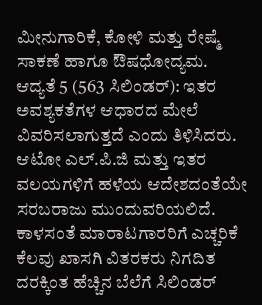ಮೀನುಗಾರಿಕೆ, ಕೋಳಿ ಮತ್ತು ರೇಷ್ಮೆ ಸಾಕಣೆ ಹಾಗೂ ಔಷಧೋದ್ಯಮ.
ಆದ್ಯತೆ 5 (563 ಸಿಲಿಂಡರ್): ಇತರ ಅವಶ್ಯಕತೆಗಳ ಆಧಾರದ ಮೇಲೆ ವಿವರಿಸಲಾಗುತ್ತದೆ ಎಂದು ತಿಳಿಸಿದರು.
ಆಟೋ ಎಲ್.ಪಿ.ಜಿ ಮತ್ತು ಇತರ ವಲಯಗಳಿಗೆ ಹಳೆಯ ಆದೇಶದಂತೆಯೇ ಸರಬರಾಜು ಮುಂದುವರಿಯಲಿದೆ.
ಕಾಳಸಂತೆ ಮಾರಾಟಗಾರರಿಗೆ ಎಚ್ಚರಿಕೆ
ಕೆಲವು ಖಾಸಗಿ ವಿತರಕರು ನಿಗದಿತ ದರಕ್ಕಿಂತ ಹೆಚ್ಚಿನ ಬೆಲೆಗೆ ಸಿಲಿಂಡರ್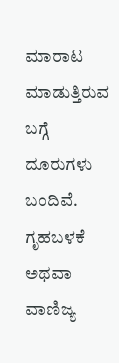ಮಾರಾಟ ಮಾಡುತ್ತಿರುವ ಬಗ್ಗೆ ದೂರುಗಳು ಬಂದಿವೆ. ಗೃಹಬಳಕೆ ಅಥವಾ ವಾಣಿಜ್ಯ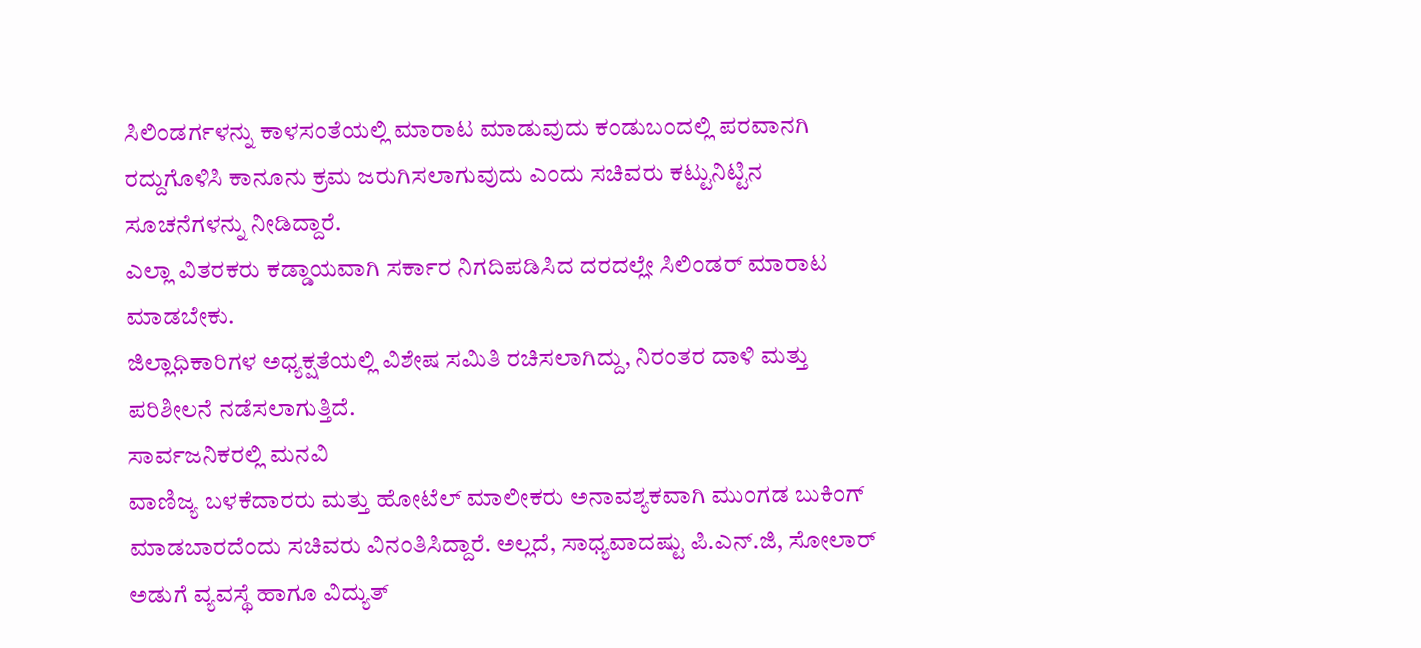ಸಿಲಿಂಡರ್ಗಳನ್ನು ಕಾಳಸಂತೆಯಲ್ಲಿ ಮಾರಾಟ ಮಾಡುವುದು ಕಂಡುಬಂದಲ್ಲಿ ಪರವಾನಗಿ ರದ್ದುಗೊಳಿಸಿ ಕಾನೂನು ಕ್ರಮ ಜರುಗಿಸಲಾಗುವುದು ಎಂದು ಸಚಿವರು ಕಟ್ಟುನಿಟ್ಟಿನ ಸೂಚನೆಗಳನ್ನು ನೀಡಿದ್ದಾರೆ.
ಎಲ್ಲಾ ವಿತರಕರು ಕಡ್ಡಾಯವಾಗಿ ಸರ್ಕಾರ ನಿಗದಿಪಡಿಸಿದ ದರದಲ್ಲೇ ಸಿಲಿಂಡರ್ ಮಾರಾಟ ಮಾಡಬೇಕು.
ಜಿಲ್ಲಾಧಿಕಾರಿಗಳ ಅಧ್ಯಕ್ಷತೆಯಲ್ಲಿ ವಿಶೇಷ ಸಮಿತಿ ರಚಿಸಲಾಗಿದ್ದು, ನಿರಂತರ ದಾಳಿ ಮತ್ತು ಪರಿಶೀಲನೆ ನಡೆಸಲಾಗುತ್ತಿದೆ.
ಸಾರ್ವಜನಿಕರಲ್ಲಿ ಮನವಿ
ವಾಣಿಜ್ಯ ಬಳಕೆದಾರರು ಮತ್ತು ಹೋಟೆಲ್ ಮಾಲೀಕರು ಅನಾವಶ್ಯಕವಾಗಿ ಮುಂಗಡ ಬುಕಿಂಗ್ ಮಾಡಬಾರದೆಂದು ಸಚಿವರು ವಿನಂತಿಸಿದ್ದಾರೆ. ಅಲ್ಲದೆ, ಸಾಧ್ಯವಾದಷ್ಟು ಪಿ.ಎನ್.ಜಿ, ಸೋಲಾರ್ ಅಡುಗೆ ವ್ಯವಸ್ಥೆ ಹಾಗೂ ವಿದ್ಯುತ್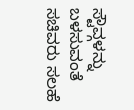ಸ್ಟೌವ್ಗಳನ್ನು ಬಳಸುವಂತೆ ಸಚಿವರು ಸಲಹೆ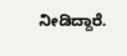ನೀಡಿದ್ದಾರೆ.